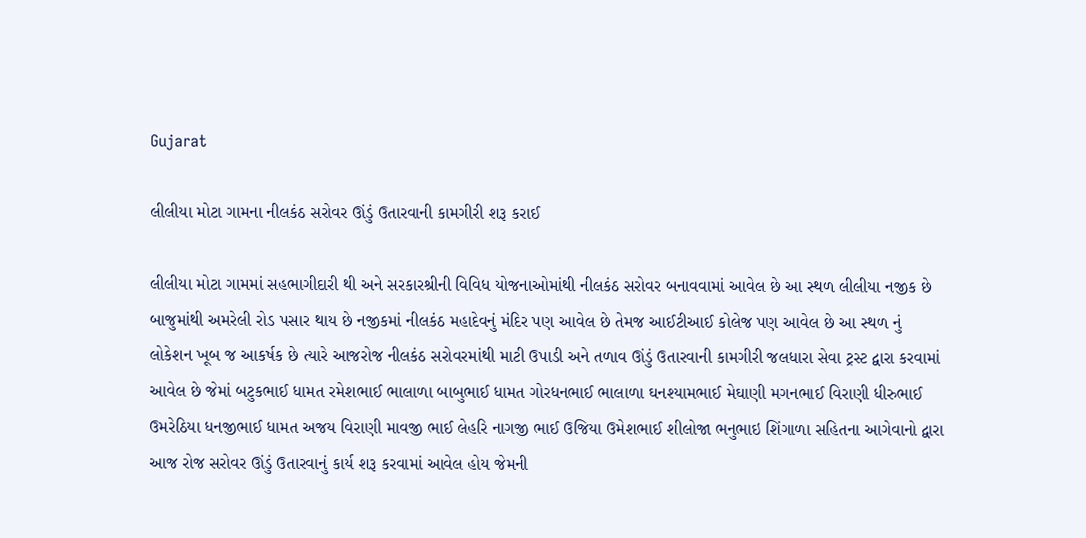Gujarat

લીલીયા મોટા ગામના નીલકંઠ સરોવર ઊંડું ઉતારવાની કામગીરી શરૂ કરાઈ

લીલીયા મોટા ગામમાં સહભાગીદારી થી અને સરકારશ્રીની વિવિધ યોજનાઓમાંથી નીલકંઠ સરોવર બનાવવામાં આવેલ છે આ સ્થળ લીલીયા નજીક છે બાજુમાંથી અમરેલી રોડ પસાર થાય છે નજીકમાં નીલકંઠ મહાદેવનું મંદિર પણ આવેલ છે તેમજ આઈટીઆઈ કોલેજ પણ આવેલ છે આ સ્થળ નું લોકેશન ખૂબ જ આકર્ષક છે ત્યારે આજરોજ નીલકંઠ સરોવરમાંથી માટી ઉપાડી અને તળાવ ઊંડું ઉતારવાની કામગીરી જલધારા સેવા ટ્રસ્ટ દ્વારા કરવામાં આવેલ છે જેમાં બટુકભાઈ ધામત રમેશભાઈ ભાલાળા બાબુભાઈ ધામત ગોરધનભાઈ ભાલાળા ઘનશ્યામભાઈ મેઘાણી મગનભાઈ વિરાણી ધીરુભાઈ ઉમરેઠિયા ધનજીભાઈ ધામત અજય વિરાણી માવજી ભાઈ લેહરિ નાગજી ભાઈ ઉજિયા ઉમેશભાઈ શીલોજા ભનુભાઇ શિંગાળા સહિતના આગેવાનો દ્વારા આજ રોજ સરોવર ઊંડું ઉતારવાનું કાર્ય શરૂ કરવામાં આવેલ હોય જેમની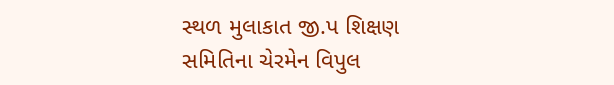સ્થળ મુલાકાત જી.પ શિક્ષણ સમિતિના ચેરમેન વિપુલ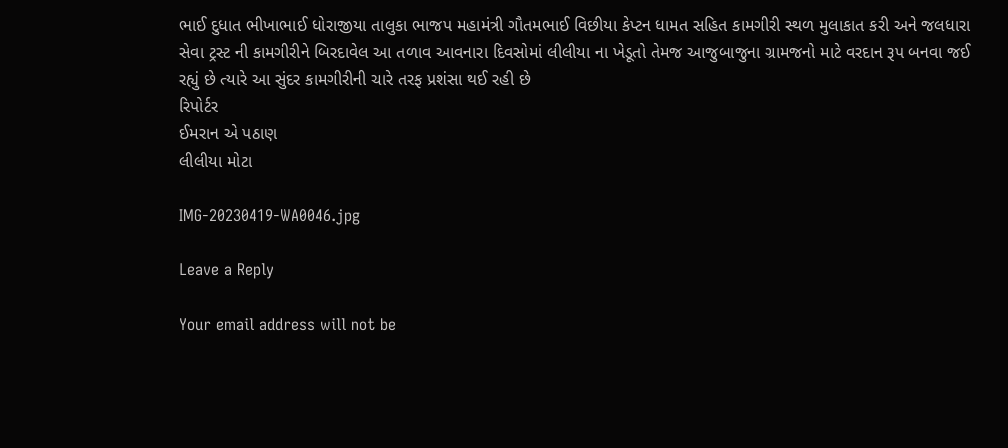ભાઈ દુધાત ભીખાભાઈ ધોરાજીયા તાલુકા ભાજપ મહામંત્રી ગૌતમભાઈ વિછીયા કેપ્ટન ધામત સહિત કામગીરી સ્થળ મુલાકાત કરી અને જલધારા સેવા ટ્રસ્ટ ની કામગીરીને બિરદાવેલ આ તળાવ આવનારા દિવસોમાં લીલીયા ના ખેડૂતો તેમજ આજુબાજુના ગ્રામજનો માટે વરદાન રૂપ બનવા જઈ રહ્યું છે ત્યારે આ સુંદર કામગીરીની ચારે તરફ પ્રશંસા થઈ રહી છે
રિપોર્ટર
ઈમરાન એ પઠાણ
લીલીયા મોટા

IMG-20230419-WA0046.jpg

Leave a Reply

Your email address will not be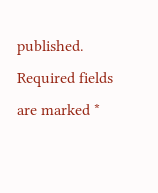published. Required fields are marked *